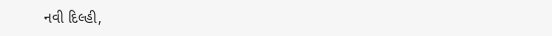નવી દિલ્હી,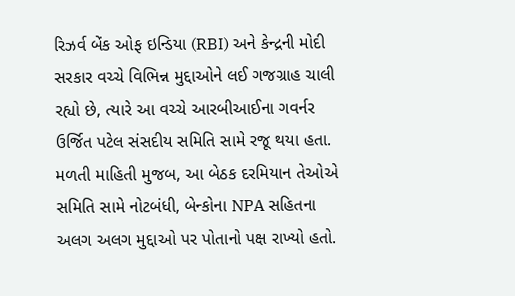રિઝર્વ બેંક ઓફ ઇન્ડિયા (RBI) અને કેન્દ્રની મોદી સરકાર વચ્ચે વિભિન્ન મુદ્દાઓને લઈ ગજગ્રાહ ચાલી રહ્યો છે, ત્યારે આ વચ્ચે આરબીઆઈના ગવર્નર ઉર્જિત પટેલ સંસદીય સમિતિ સામે રજૂ થયા હતા.
મળતી માહિતી મુજબ, આ બેઠક દરમિયાન તેઓએ સમિતિ સામે નોટબંધી, બેન્કોના NPA સહિતના અલગ અલગ મુદ્દાઓ પર પોતાનો પક્ષ રાખ્યો હતો.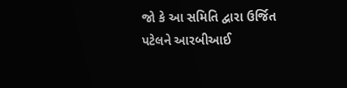જો કે આ સમિતિ દ્વારા ઉર્જિત પટેલને આરબીઆઈ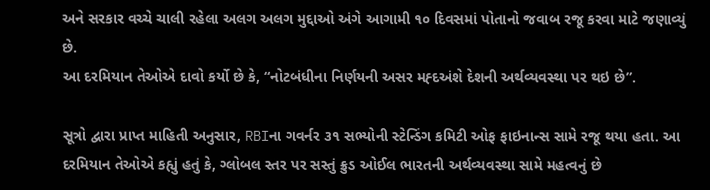અને સરકાર વચ્ચે ચાલી રહેલા અલગ અલગ મુદ્દાઓ અંગે આગામી ૧૦ દિવસમાં પોતાનો જવાબ રજૂ કરવા માટે જણાવ્યું છે.
આ દરમિયાન તેઓએ દાવો કર્યો છે કે, “નોટબંધીના નિર્ણયની અસર મહ્દઅંશે દેશની અર્થવ્યવસ્થા પર થઇ છે”.

સૂત્રો દ્વારા પ્રાપ્ત માહિતી અનુસાર, RBIના ગવર્નર ૩૧ સભ્યોની સ્ટેન્ડિંગ કમિટી ઓફ ફાઇનાન્સ સામે રજૂ થયા હતા. આ દરમિયાન તેઓએ કહ્યું હતું કે, ગ્લોબલ સ્તર પર સસ્તું ક્રુડ ઓઈલ ભારતની અર્થવ્યવસ્થા સામે મહત્વનું છે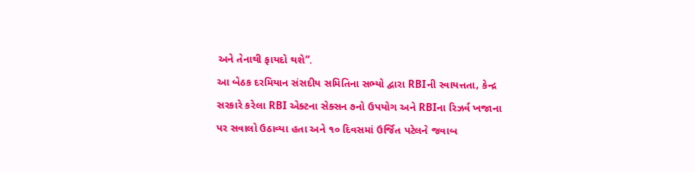અને તેનાથી ફાયદો થશે”.
આ બેઠક દરમિયાન સંસદીય સમિતિના સભ્યો દ્વારા RBIની સ્વાયત્તતા, કેન્દ્ર સરકારે કરેલા RBI એક્ટના સેક્સન ૭નો ઉપયોગ અને RBIના રિઝર્વ ખજાના પર સવાલો ઉઠાવ્યા હતા અને ૧૦ દિવસમાં ઉર્જિત પટેલને જવાબ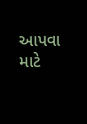આપવા માટે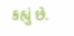કહ્યું છે.